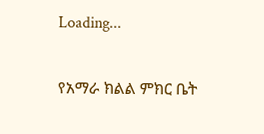Loading...

የአማራ ክልል ምክር ቤት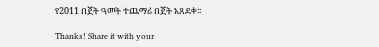የ2011 በጀት ዓመት ተጨማሪ በጀት አጸደቀ፡፡

Thanks! Share it with your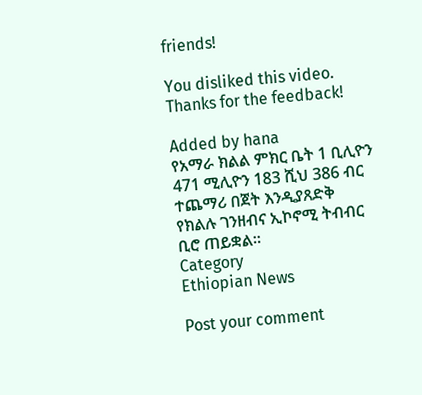friends!

You disliked this video. Thanks for the feedback!

Added by hana
የአማራ ክልል ምክር ቤት 1 ቢሊዮን 471 ሚሊዮን 183 ሺህ 386 ብር ተጨማሪ በጀት እንዲያጸድቅ የክልሉ ገንዘብና ኢኮኖሚ ትብብር ቢሮ ጠይቋል፡፡
Category
Ethiopian News

Post your comment